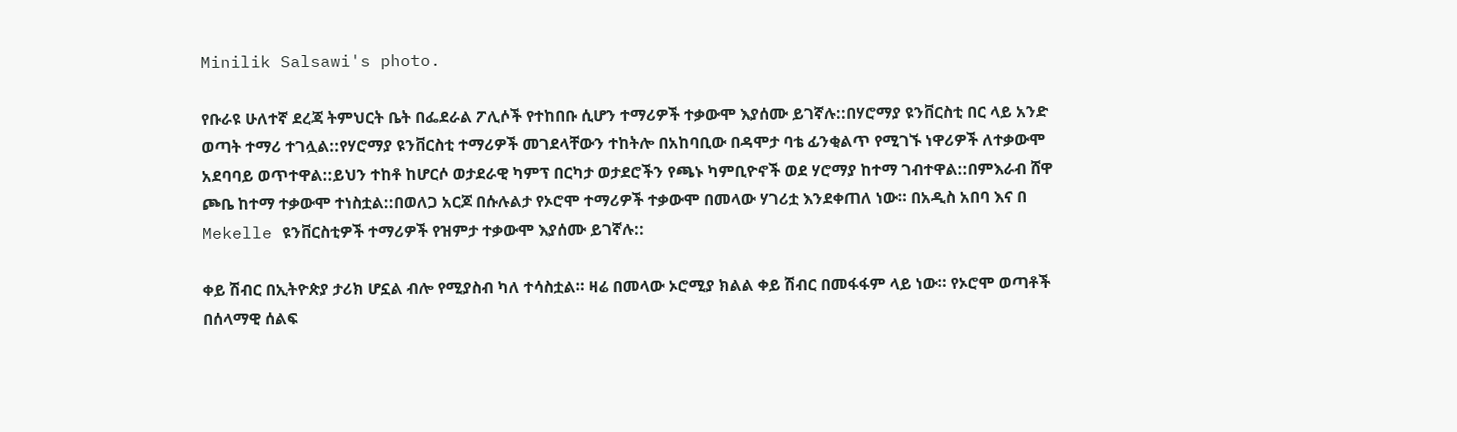Minilik Salsawi's photo.

የቡራዩ ሁለተኛ ደረጃ ትምህርት ቤት በፌደራል ፖሊሶች የተከበቡ ሲሆን ተማሪዎች ተቃውሞ እያሰሙ ይገኛሉ::በሃሮማያ ዩንቨርስቲ በር ላይ አንድ ወጣት ተማሪ ተገሏል::የሃሮማያ ዩንቨርስቲ ተማሪዎች መገደላቸውን ተከትሎ በአከባቢው በዳሞታ ባቴ ፊንቂልጥ የሚገኙ ነዋሪዎች ለተቃውሞ አደባባይ ወጥተዋል::ይህን ተከቶ ከሆርሶ ወታደራዊ ካምፕ በርካታ ወታደሮችን የጫኑ ካምቢዮኖች ወደ ሃሮማያ ከተማ ገብተዋል::በምእራብ ሸዋ ጮቤ ከተማ ተቃውሞ ተነስቷል::በወለጋ አርጆ በሱሉልታ የኦሮሞ ተማሪዎች ተቃውሞ በመላው ሃገሪቷ እንደቀጠለ ነው። በአዲስ አበባ እና በ Mekelle ዩንቨርስቲዎች ተማሪዎች የዝምታ ተቃውሞ እያሰሙ ይገኛሉ::

ቀይ ሽብር በኢትዮጵያ ታሪክ ሆኗል ብሎ የሚያስብ ካለ ተሳስቷል። ዛሬ በመላው ኦሮሚያ ክልል ቀይ ሽብር በመፋፋም ላይ ነው። የኦሮሞ ወጣቶች በሰላማዊ ሰልፍ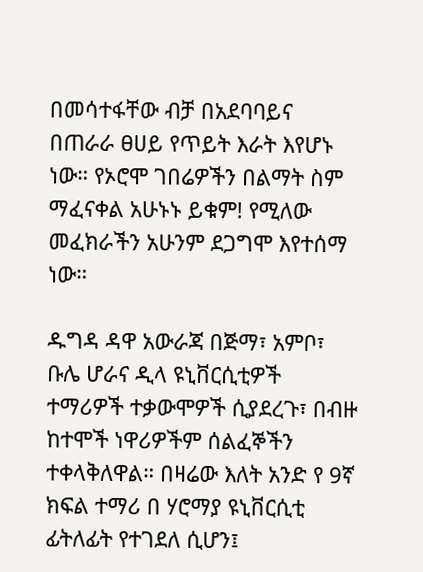በመሳተፋቸው ብቻ በአደባባይና በጠራራ ፀሀይ የጥይት እራት እየሆኑ ነው። የኦሮሞ ገበሬዎችን በልማት ስም ማፈናቀል አሁኑኑ ይቁም! የሚለው መፈክራችን አሁንም ደጋግሞ እየተሰማ ነው።

ዱግዳ ዳዋ አውራጃ በጅማ፣ አምቦ፣ ቡሌ ሆራና ዲላ ዩኒቨርሲቲዎች ተማሪዎች ተቃውሞዎች ሲያደረጉ፣ በብዙ ከተሞች ነዋሪዎችም ሰልፈኞችን ተቀላቅለዋል። በዛሬው እለት አንድ የ 9ኛ ክፍል ተማሪ በ ሃሮማያ ዩኒቨርሲቲ ፊትለፊት የተገደለ ሲሆን፤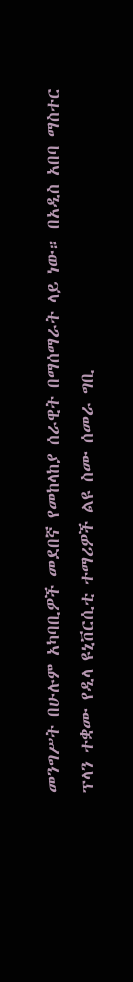መንግሥት በሁሉም አካባቢዎች መደበኛ የመከላከያ ሰራዊት በማሰማራት ላይ ነው። በአዲስ አበባ ማስተር ፕላን ተቋሙ የዲላ ዩኒቨርሲቲ ተማሪዎች ልዩ ስሙ ሰመራ ግቢ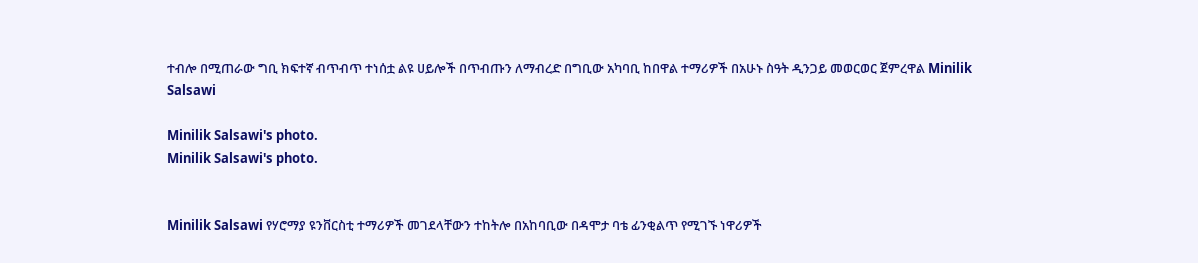ተብሎ በሚጠራው ግቢ ክፍተኛ ብጥብጥ ተነሰቷ ልዩ ሀይሎች በጥብጡን ለማብረድ በግቢው አካባቢ ከበዋል ተማሪዎች በአሁኑ ስዓት ዲንጋይ መወርወር ጀምረዋል Minilik Salsawi

Minilik Salsawi's photo.
Minilik Salsawi's photo.


Minilik Salsawi የሃሮማያ ዩንቨርስቲ ተማሪዎች መገደላቸውን ተከትሎ በአከባቢው በዳሞታ ባቴ ፊንቂልጥ የሚገኙ ነዋሪዎች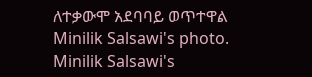ለተቃውሞ አደባባይ ወጥተዋል
Minilik Salsawi's photo.
Minilik Salsawi's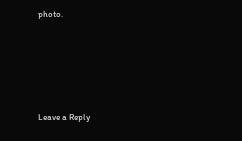photo.





Leave a Reply